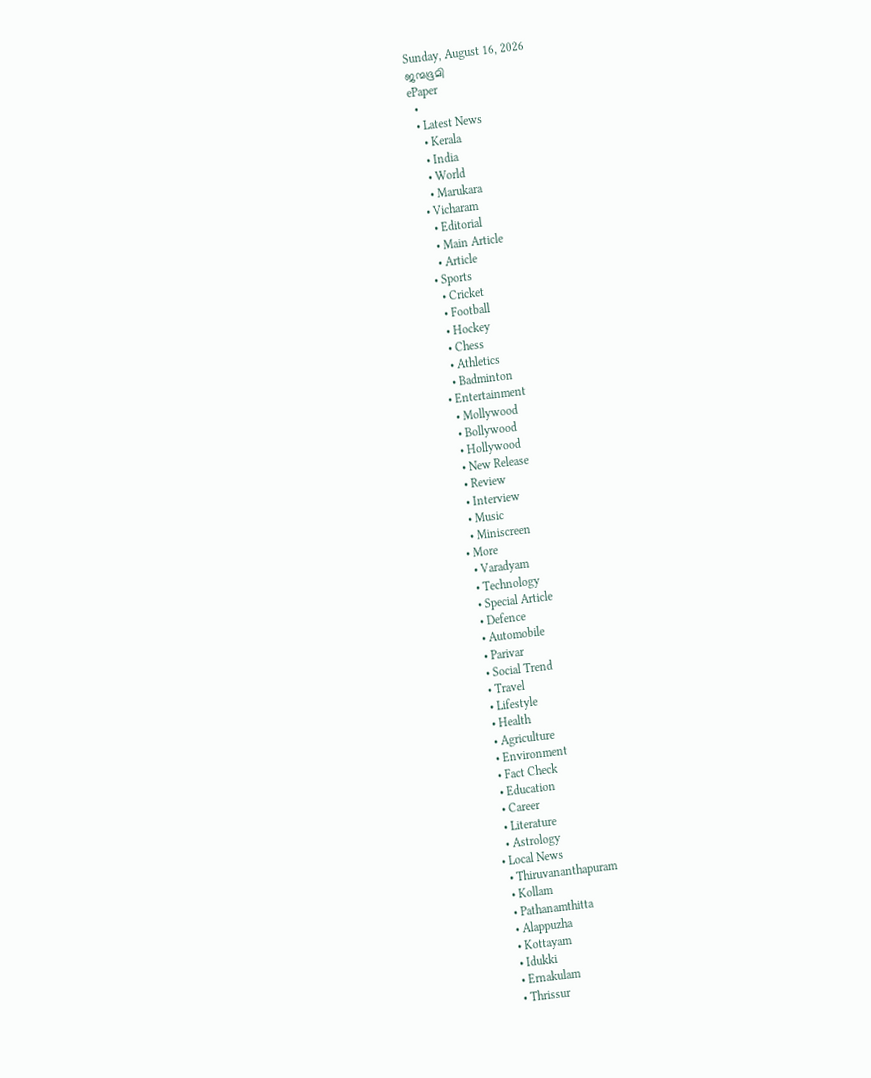Sunday, August 16, 2026
ജന്മഭൂമി
ePaper
  •
  • Latest News
    • Kerala
    • India
    • World
    • Marukara
  • Vicharam
    • Editorial
    • Main Article
    • Article
  • Sports
    • Cricket
    • Football
    • Hockey
    • Chess
    • Athletics
    • Badminton
  • Entertainment
    • Mollywood
    • Bollywood
    • Hollywood
    • New Release
    • Review
    • Interview
    • Music
    • Miniscreen
  • More
    • Varadyam
    • Technology
    • Special Article
    • Defence
    • Automobile
    • Parivar
    • Social Trend
    • Travel
    • Lifestyle
    • Health
    • Agriculture
    • Environment
    • Fact Check
    • Education
    • Career
    • Literature
    • Astrology
  • Local News
    • Thiruvananthapuram
    • Kollam
    • Pathanamthitta
    • Alappuzha
    • Kottayam
    • Idukki
    • Ernakulam
    • Thrissur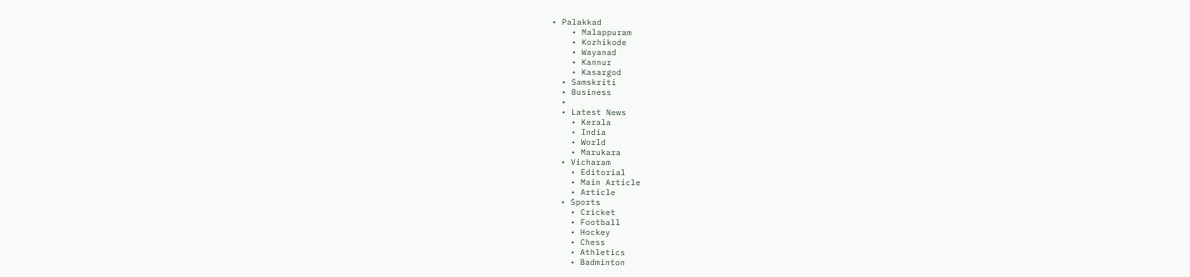• Palakkad
    • Malappuram
    • Kozhikode
    • Wayanad
    • Kannur
    • Kasargod
  • Samskriti
  • Business
  •
  • Latest News
    • Kerala
    • India
    • World
    • Marukara
  • Vicharam
    • Editorial
    • Main Article
    • Article
  • Sports
    • Cricket
    • Football
    • Hockey
    • Chess
    • Athletics
    • Badminton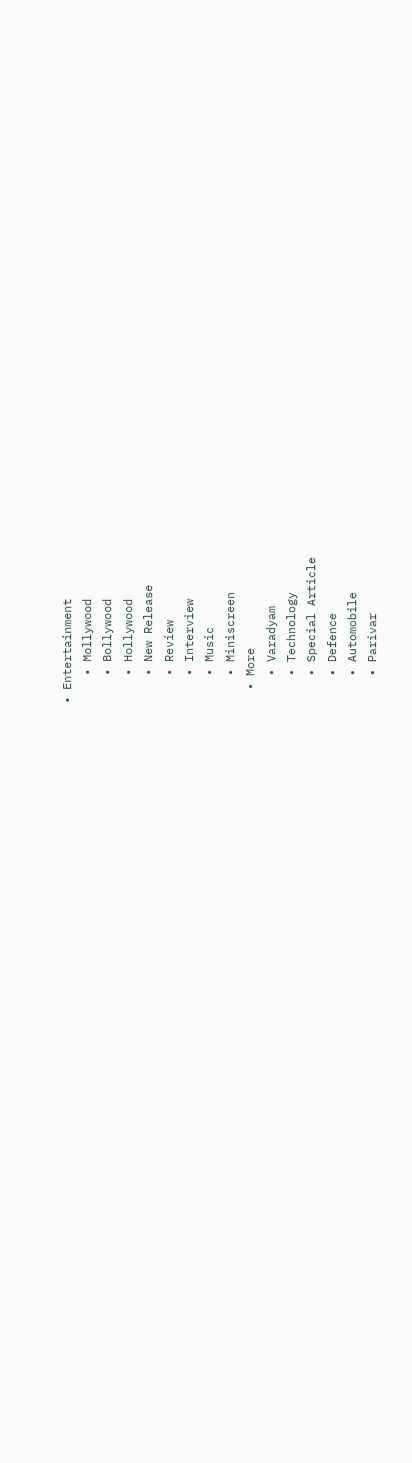• Entertainment
    • Mollywood
    • Bollywood
    • Hollywood
    • New Release
    • Review
    • Interview
    • Music
    • Miniscreen
  • More
    • Varadyam
    • Technology
    • Special Article
    • Defence
    • Automobile
    • Parivar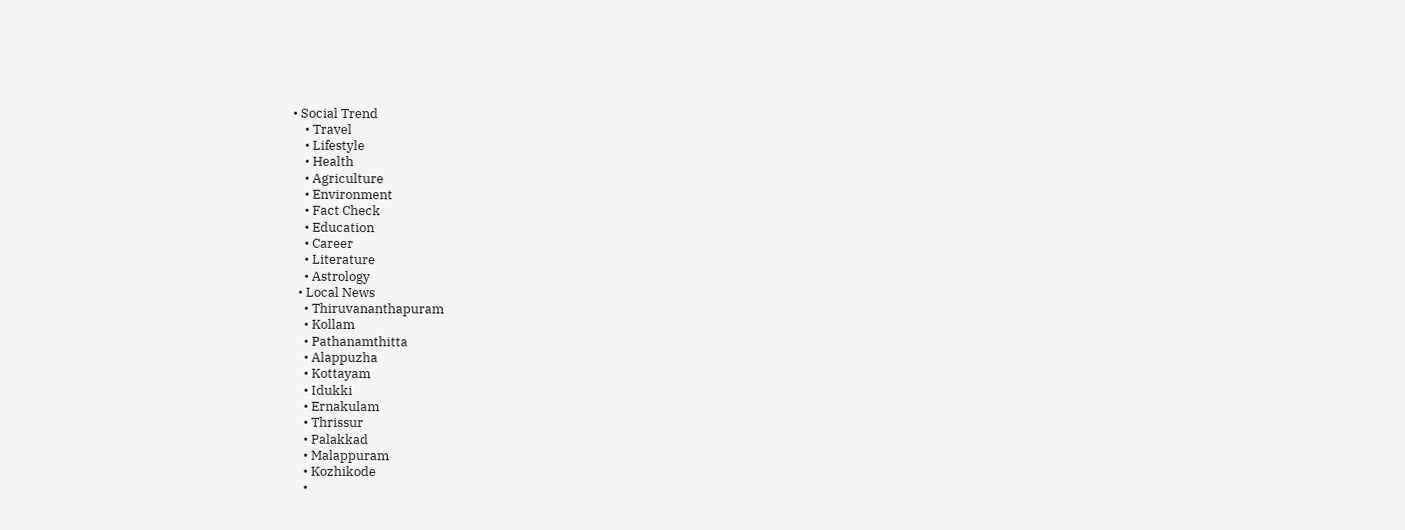• Social Trend
    • Travel
    • Lifestyle
    • Health
    • Agriculture
    • Environment
    • Fact Check
    • Education
    • Career
    • Literature
    • Astrology
  • Local News
    • Thiruvananthapuram
    • Kollam
    • Pathanamthitta
    • Alappuzha
    • Kottayam
    • Idukki
    • Ernakulam
    • Thrissur
    • Palakkad
    • Malappuram
    • Kozhikode
    •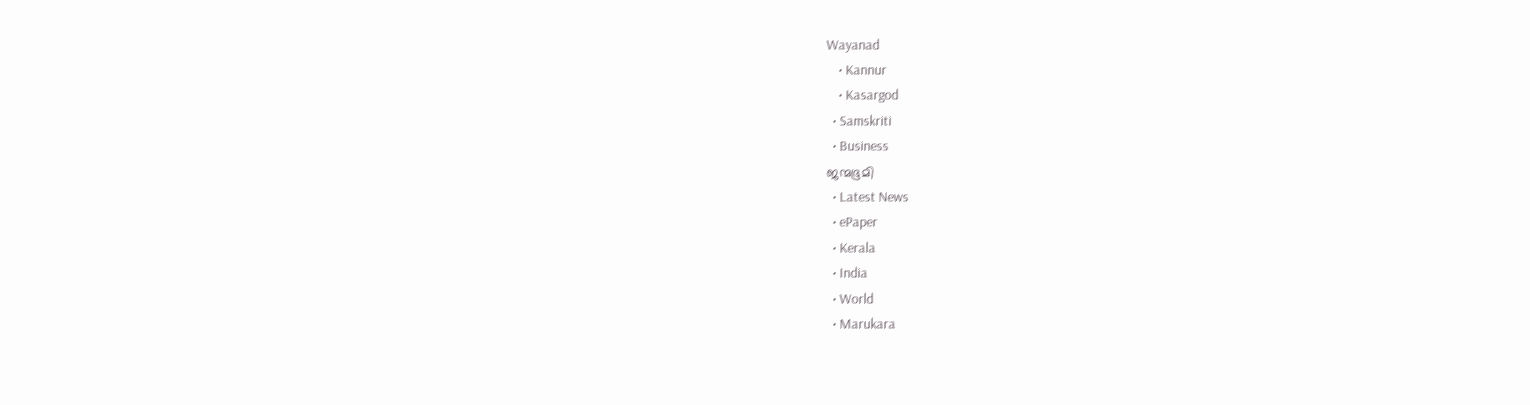Wayanad
    • Kannur
    • Kasargod
  • Samskriti
  • Business
ജന്മഭൂമി
  • Latest News
  • ePaper
  • Kerala
  • India
  • World
  • Marukara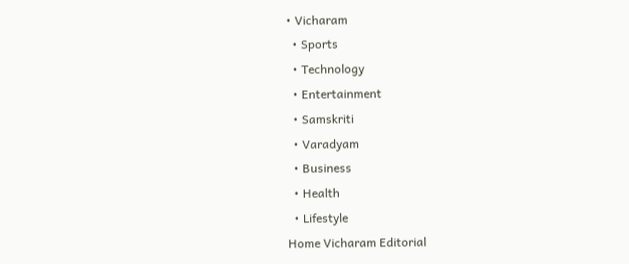• Vicharam
  • Sports
  • Technology
  • Entertainment
  • Samskriti
  • Varadyam
  • Business
  • Health
  • Lifestyle
Home Vicharam Editorial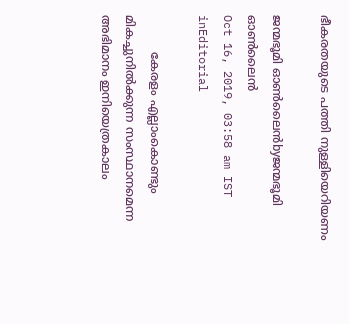ഭീകരതയുടെ പത്തി നുള്ളിയെറിയണം

ജന്മഭൂമി ഓണ്‍ലൈന്‍byജന്മഭൂമി ഓണ്‍ലൈന്‍
Oct 16, 2019, 03:58 am IST
inEditorial

          കേരളം എല്ലാംകൊണ്ടും മികച്ചുനില്‍ക്കുന്ന സംസ്ഥാനമെന്ന അഭിമാനം ഇനിയെത്രകാലം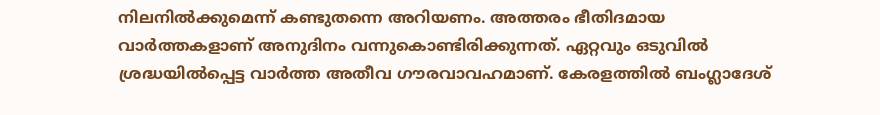നിലനില്‍ക്കുമെന്ന് കണ്ടുതന്നെ അറിയണം. അത്തരം ഭീതിദമായ വാര്‍ത്തകളാണ് അനുദിനം വന്നുകൊണ്ടിരിക്കുന്നത്. ഏറ്റവും ഒടുവില്‍ ശ്രദ്ധയില്‍പ്പെട്ട വാര്‍ത്ത അതീവ ഗൗരവാവഹമാണ്. കേരളത്തില്‍ ബംഗ്ലാദേശ്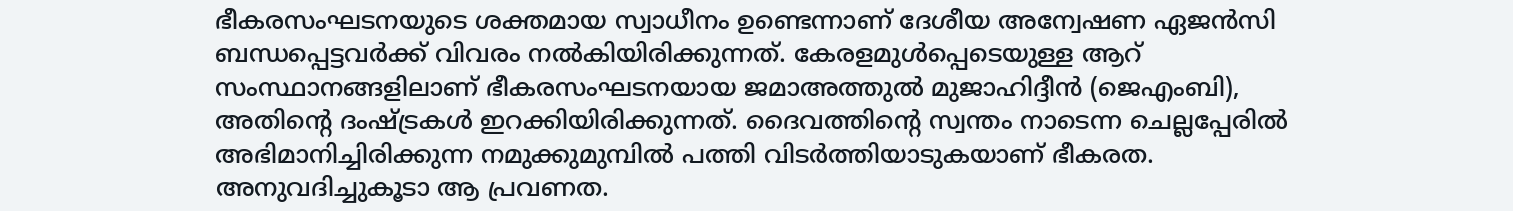ഭീകരസംഘടനയുടെ ശക്തമായ സ്വാധീനം ഉണ്ടെന്നാണ് ദേശീയ അന്വേഷണ ഏജന്‍സി ബന്ധപ്പെട്ടവര്‍ക്ക് വിവരം നല്‍കിയിരിക്കുന്നത്. കേരളമുള്‍പ്പെടെയുള്ള ആറ് സംസ്ഥാനങ്ങളിലാണ് ഭീകരസംഘടനയായ ജമാഅത്തുല്‍ മുജാഹിദ്ദീന്‍ (ജെഎംബി), അതിന്റെ ദംഷ്‌ട്രകള്‍ ഇറക്കിയിരിക്കുന്നത്. ദൈവത്തിന്റെ സ്വന്തം നാടെന്ന ചെല്ലപ്പേരില്‍ അഭിമാനിച്ചിരിക്കുന്ന നമുക്കുമുമ്പില്‍ പത്തി വിടര്‍ത്തിയാടുകയാണ് ഭീകരത. അനുവദിച്ചുകൂടാ ആ പ്രവണത.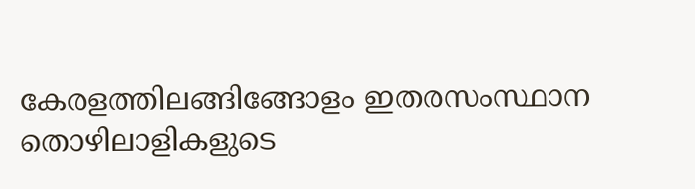കേരളത്തിലങ്ങിങ്ങോളം ഇതരസംസ്ഥാന തൊഴിലാളികളുടെ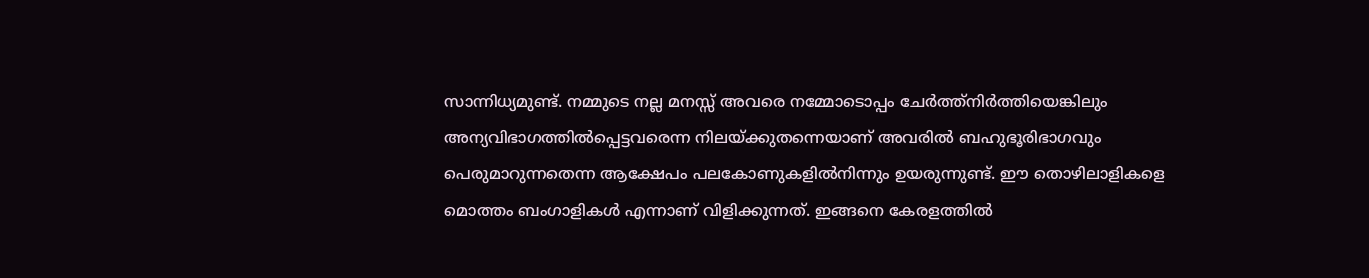സാന്നിധ്യമുണ്ട്. നമ്മുടെ നല്ല മനസ്സ് അവരെ നമ്മോടൊപ്പം ചേര്‍ത്ത്‌നിര്‍ത്തിയെങ്കിലും അന്യവിഭാഗത്തില്‍പ്പെട്ടവരെന്ന നിലയ്‌ക്കുതന്നെയാണ് അവരില്‍ ബഹുഭൂരിഭാഗവും പെരുമാറുന്നതെന്ന ആക്ഷേപം പലകോണുകളില്‍നിന്നും ഉയരുന്നുണ്ട്. ഈ തൊഴിലാളികളെ മൊത്തം ബംഗാളികള്‍ എന്നാണ് വിളിക്കുന്നത്. ഇങ്ങനെ കേരളത്തില്‍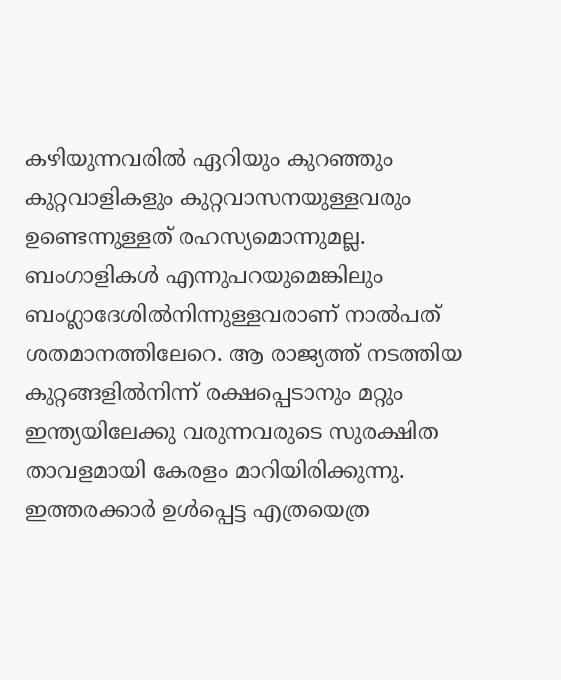കഴിയുന്നവരില്‍ ഏറിയും കുറഞ്ഞും കുറ്റവാളികളും കുറ്റവാസനയുള്ളവരും ഉണ്ടെന്നുള്ളത് രഹസ്യമൊന്നുമല്ല. ബംഗാളികള്‍ എന്നുപറയുമെങ്കിലും ബംഗ്ലാദേശില്‍നിന്നുള്ളവരാണ് നാല്‍പത് ശതമാനത്തിലേറെ. ആ രാജ്യത്ത് നടത്തിയ കുറ്റങ്ങളില്‍നിന്ന് രക്ഷപ്പെടാനും മറ്റും ഇന്ത്യയിലേക്കു വരുന്നവരുടെ സുരക്ഷിത താവളമായി കേരളം മാറിയിരിക്കുന്നു. ഇത്തരക്കാര്‍ ഉള്‍പ്പെട്ട എത്രയെത്ര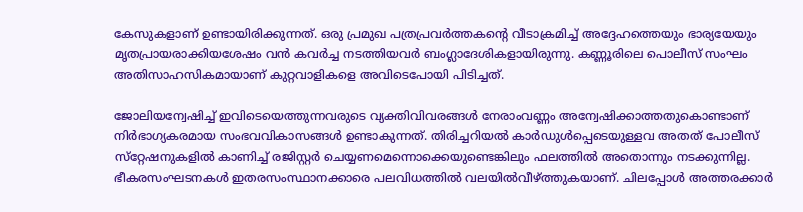കേസുകളാണ് ഉണ്ടായിരിക്കുന്നത്. ഒരു പ്രമുഖ പത്രപ്രവര്‍ത്തകന്റെ വീടാക്രമിച്ച് അദ്ദേഹത്തെയും ഭാര്യയേയും മൃതപ്രായരാക്കിയശേഷം വന്‍ കവര്‍ച്ച നടത്തിയവര്‍ ബംഗ്ലാദേശികളായിരുന്നു. കണ്ണൂരിലെ പൊലീസ് സംഘം അതിസാഹസികമായാണ് കുറ്റവാളികളെ അവിടെപോയി പിടിച്ചത്.

ജോലിയന്വേഷിച്ച് ഇവിടെയെത്തുന്നവരുടെ വ്യക്തിവിവരങ്ങള്‍ നേരാംവണ്ണം അന്വേഷിക്കാത്തതുകൊണ്ടാണ് നിര്‍ഭാഗ്യകരമായ സംഭവവികാസങ്ങള്‍ ഉണ്ടാകുന്നത്. തിരിച്ചറിയല്‍ കാര്‍ഡുള്‍പ്പെടെയുള്ളവ അതത് പോലീസ് സ്‌റ്റേഷനുകളില്‍ കാണിച്ച് രജിസ്റ്റര്‍ ചെയ്യണമെന്നൊക്കെയുണ്ടെങ്കിലും ഫലത്തില്‍ അതൊന്നും നടക്കുന്നില്ല. ഭീകരസംഘടനകള്‍ ഇതരസംസ്ഥാനക്കാരെ പലവിധത്തില്‍ വലയില്‍വീഴ്‌ത്തുകയാണ്. ചിലപ്പോള്‍ അത്തരക്കാര്‍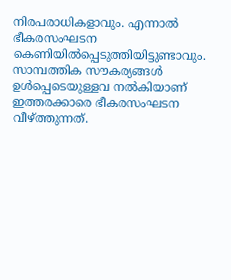നിരപരാധികളാവും. എന്നാല്‍ ഭീകരസംഘടന കെണിയില്‍പ്പെടുത്തിയിട്ടുണ്ടാവും. സാമ്പത്തിക സൗകര്യങ്ങള്‍ ഉള്‍പ്പെടെയുള്ളവ നല്‍കിയാണ് ഇത്തരക്കാരെ ഭീകരസംഘടന വീഴ്‌ത്തുന്നത്.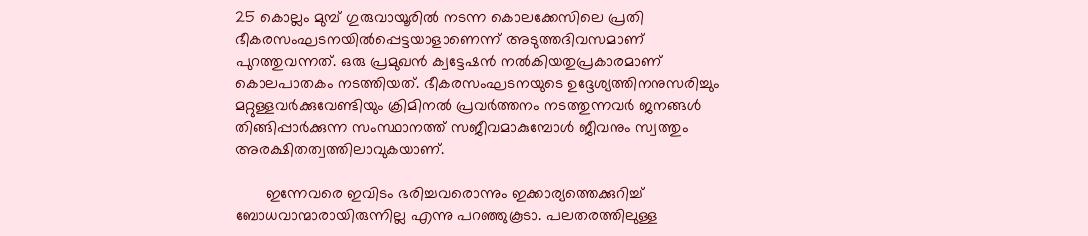25 കൊല്ലം മുമ്പ് ഗുരുവായൂരില്‍ നടന്ന കൊലക്കേസിലെ പ്രതി ഭീകരസംഘടനയില്‍പ്പെട്ടയാളാണെന്ന് അടുത്തദിവസമാണ് പുറത്തുവന്നത്. ഒരു പ്രമുഖന്‍ ക്വട്ടേഷന്‍ നല്‍കിയതുപ്രകാരമാണ് കൊലപാതകം നടത്തിയത്. ഭീകരസംഘടനയുടെ ഉദ്ദേശ്യത്തിനനുസരിച്ചും മറ്റുള്ളവര്‍ക്കുവേണ്ടിയും ക്രിമിനല്‍ പ്രവര്‍ത്തനം നടത്തുന്നവര്‍ ജനങ്ങള്‍ തിങ്ങിപ്പാര്‍ക്കുന്ന സംസ്ഥാനത്ത് സജീവമാകുമ്പോള്‍ ജീവനും സ്വത്തും അരക്ഷിതത്വത്തിലാവുകയാണ്.

       ഇന്നേവരെ ഇവിടം ഭരിച്ചവരൊന്നും ഇക്കാര്യത്തെക്കുറിച്ച് ബോധവാന്മാരായിരുന്നില്ല എന്നു പറഞ്ഞുകൂടാ. പലതരത്തിലുള്ള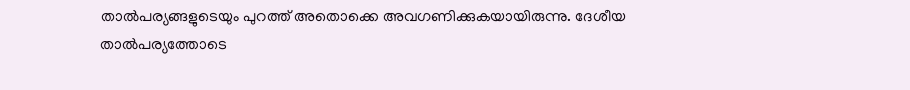താല്‍പര്യങ്ങളുടെയും പുറത്ത് അതൊക്കെ അവഗണിക്കുകയായിരുന്നു. ദേശീയ താല്‍പര്യത്തോടെ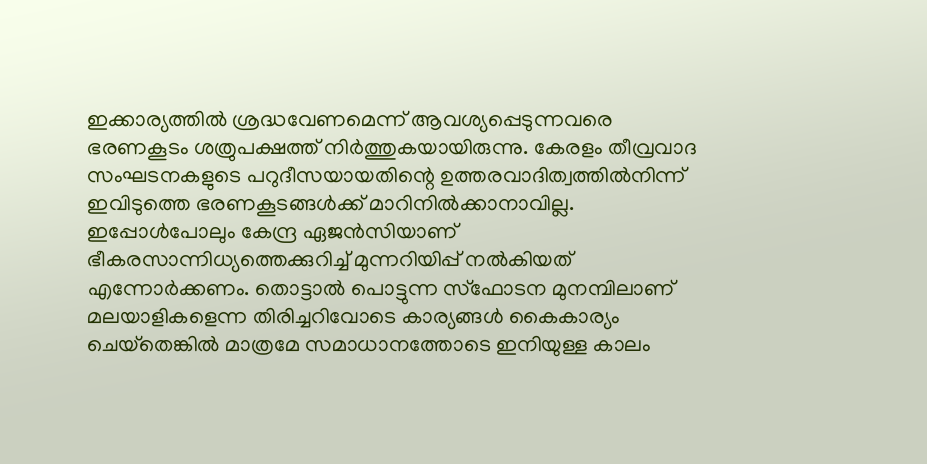ഇക്കാര്യത്തില്‍ ശ്രദ്ധവേണമെന്ന് ആവശ്യപ്പെടുന്നവരെ ഭരണകൂടം ശത്രുപക്ഷത്ത് നിര്‍ത്തുകയായിരുന്നു. കേരളം തീവ്രവാദ സംഘടനകളുടെ പറുദീസയായതിന്റെ ഉത്തരവാദിത്വത്തില്‍നിന്ന് ഇവിടുത്തെ ഭരണകൂടങ്ങള്‍ക്ക് മാറിനില്‍ക്കാനാവില്ല. ഇപ്പോള്‍പോലും കേന്ദ്ര ഏജന്‍സിയാണ് ഭീകരസാന്നിധ്യത്തെക്കുറിച്ച് മുന്നറിയിപ്പ് നല്‍കിയത് എന്നോര്‍ക്കണം. തൊട്ടാല്‍ പൊട്ടുന്ന സ്‌ഫോടന മുനമ്പിലാണ് മലയാളികളെന്ന തിരിച്ചറിവോടെ കാര്യങ്ങള്‍ കൈകാര്യം ചെയ്‌തെങ്കില്‍ മാത്രമേ സമാധാനത്തോടെ ഇനിയുള്ള കാലം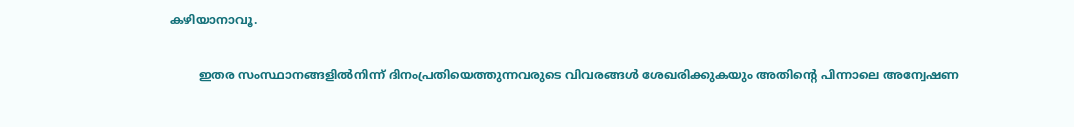കഴിയാനാവൂ.

        ഇതര സംസ്ഥാനങ്ങളില്‍നിന്ന് ദിനംപ്രതിയെത്തുന്നവരുടെ വിവരങ്ങള്‍ ശേഖരിക്കുകയും അതിന്റെ പിന്നാലെ അന്വേഷണ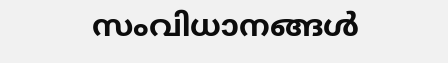സംവിധാനങ്ങള്‍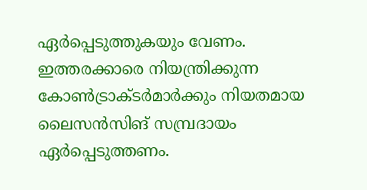ഏര്‍പ്പെടുത്തുകയും വേണം. ഇത്തരക്കാരെ നിയന്ത്രിക്കുന്ന കോണ്‍ട്രാക്ടര്‍മാര്‍ക്കും നിയതമായ ലൈസന്‍സിങ് സമ്പ്രദായം ഏര്‍പ്പെടുത്തണം.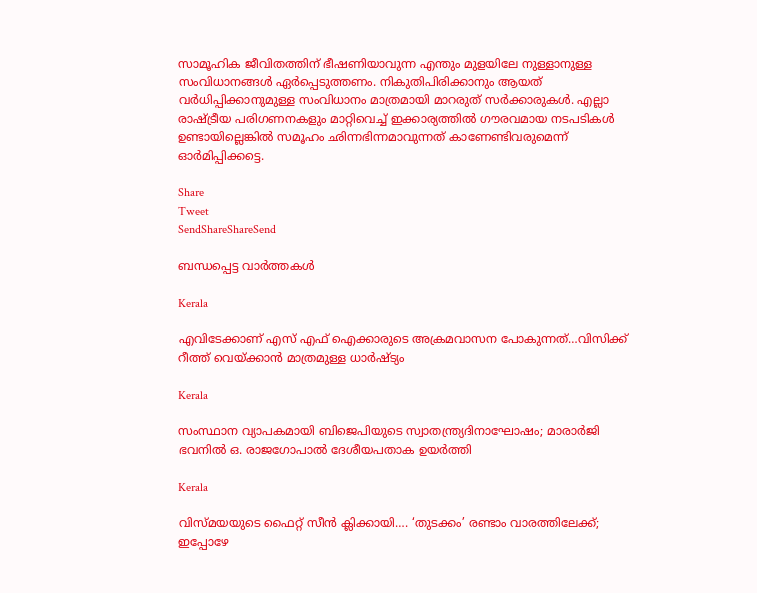സാമൂഹിക ജീവിതത്തിന് ഭീഷണിയാവുന്ന എന്തും മുളയിലേ നുള്ളാനുള്ള സംവിധാനങ്ങള്‍ ഏര്‍പ്പെടുത്തണം. നികുതിപിരിക്കാനും ആയത് വര്‍ധിപ്പിക്കാനുമുള്ള സംവിധാനം മാത്രമായി മാറരുത് സര്‍ക്കാരുകള്‍. എല്ലാ രാഷ്‌ട്രീയ പരിഗണനകളും മാറ്റിവെച്ച് ഇക്കാര്യത്തില്‍ ഗൗരവമായ നടപടികള്‍ ഉണ്ടായില്ലെങ്കില്‍ സമൂഹം ഛിന്നഭിന്നമാവുന്നത് കാണേണ്ടിവരുമെന്ന് ഓര്‍മിപ്പിക്കട്ടെ.

Share
Tweet
SendShareShareSend

ബന്ധപ്പെട്ട വാര്‍ത്തകള്‍

Kerala

എവിടേക്കാണ് എസ് എഫ് ഐക്കാരുടെ അക്രമവാസന പോകുന്നത്…വിസിക്ക് റീത്ത് വെയ്‌ക്കാന്‍ മാത്രമുള്ള ധാര്‍ഷ്ട്യം

Kerala

സംസ്ഥാന വ്യാപകമായി ബിജെപിയുടെ സ്വാതന്ത്ര്യദിനാഘോഷം; മാരാർജി ഭവനിൽ ഒ. രാജഗോപാൽ ദേശീയപതാക ഉയർത്തി

Kerala

വിസ്‍മയയുടെ ഫൈറ്റ് സീന്‍ ക്ലിക്കായി…. ‘തുടക്കം’ രണ്ടാം വാരത്തിലേക്ക്; ഇപ്പോഴേ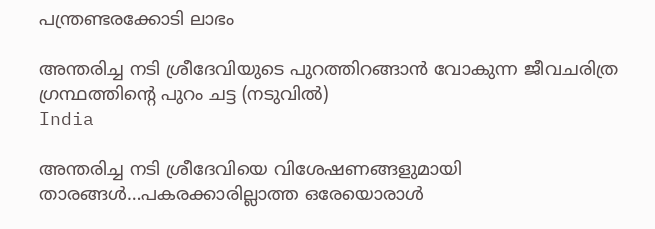പന്ത്രണ്ടരക്കോടി ലാഭം

അന്തരിച്ച നടി ശ്രീദേവിയുടെ പുറത്തിറങ്ങാന്‍ വോകുന്ന ജീവചരിത്ര ഗ്രന്ഥത്തിന്‍റെ പുറം ചട്ട (നടുവില്‍)
India

അന്തരിച്ച നടി ശ്രീദേവിയെ വിശേഷണങ്ങളുമായി താരങ്ങള്‍…പകരക്കാരില്ലാത്ത ഒരേയൊരാള്‍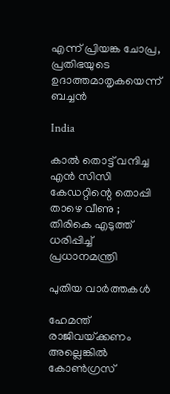എന്ന് പ്രിയങ്ക ചോപ്ര, പ്രതിഭയുടെ ഉദാത്തമാതൃകയെന്ന് ബച്ചന്‍

India

കാൽ തൊട്ട് വന്ദിച്ച എൻ സിസി കേഡറ്റിന്റെ തൊപ്പി താഴെ വീണു ; തിരികെ എടുത്ത് ധരിപ്പിച്ച് പ്രധാനമന്ത്രി

പുതിയ വാര്‍ത്തകള്‍

ഹേമന്ത് രാജിവയ്‌ക്കണം അല്ലെങ്കിൽ കോൺഗ്രസ്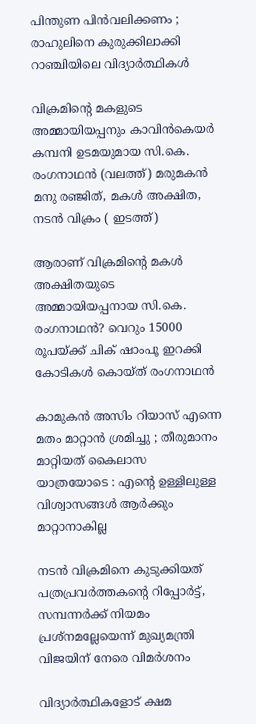പിന്തുണ പിൻവലിക്കണം ; രാഹുലിനെ കുരുക്കിലാക്കി റാഞ്ചിയിലെ വിദ്യാർത്ഥികൾ

വിക്രമിന്‍റെ മകളുടെ അമ്മായിയപ്പനും കാവിന്‍കെയര്‍ കമ്പനി ഉടമയുമായ സി.കെ. രംഗനാഥന്‍ (വലത്ത്) മരുമകന്‍ മനു രഞ്ജിത്, മകള്‍ അക്ഷിത, നടന്‍ വിക്രം ( ഇടത്ത്)

ആരാണ് വിക്രമിന്റെ മകള്‍ അക്ഷിതയുടെ അമ്മായിയപ്പനായ സി.കെ. രംഗനാഥന്‍? വെറും 15000 രൂപയ്‌ക്ക് ചിക് ഷാംപൂ ഇറക്കി കോടികള്‍ കൊയ്ത് രംഗനാഥന്‍

കാമുകൻ അസിം റിയാസ് എന്നെ മതം മാറ്റാൻ ശ്രമിച്ചു ; തീരുമാനം മാറ്റിയത് കൈലാസ  യാത്രയോടെ : എന്റെ ഉള്ളിലുള്ള വിശ്വാസങ്ങൾ ആർക്കും മാറ്റാനാകില്ല

നടന്‍ വിക്രമിനെ കുടുക്കിയത് പത്രപ്രവര്‍ത്തകന്റെ റിപ്പോര്‍ട്ട്, സമ്പന്നര്‍ക്ക് നിയമം പ്രശ്നമല്ലേയെന്ന് മുഖ്യമന്ത്രി വിജയിന് നേരെ വിമര്‍ശനം

വിദ്യാര്‍ത്ഥികളോട് ക്ഷമ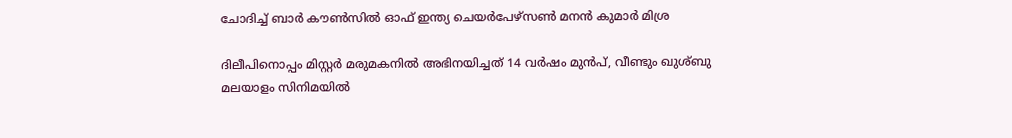ചോദിച്ച് ബാര്‍ കൗണ്‍സില്‍ ഓഫ് ഇന്ത്യ ചെയര്‍പേഴ്സണ്‍ മനന്‍ കുമാര്‍ മിശ്ര

ദിലീപിനൊപ്പം മിസ്റ്റര്‍ മരുമകനില്‍ അഭിനയിച്ചത് 14 വര്‍ഷം മുന്‍പ്, വീണ്ടും ഖുശ്ബു മലയാളം സിനിമയില്‍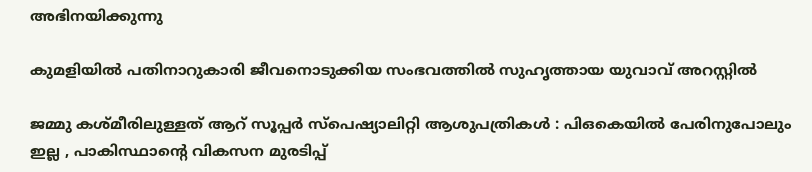അഭിനയിക്കുന്നു

കുമളിയില്‍ പതിനാറുകാരി ജീവനൊടുക്കിയ സംഭവത്തില്‍ സുഹൃത്തായ യുവാവ് അറസ്റ്റില്‍

ജമ്മു കശ്മീരിലുള്ളത് ആറ് സൂപ്പർ സ്പെഷ്യാലിറ്റി ആശുപത്രികൾ : പിഒകെയിൽ പേരിനുപോലും ഇല്ല , പാകിസ്ഥാന്റെ വികസന മുരടിപ്പ്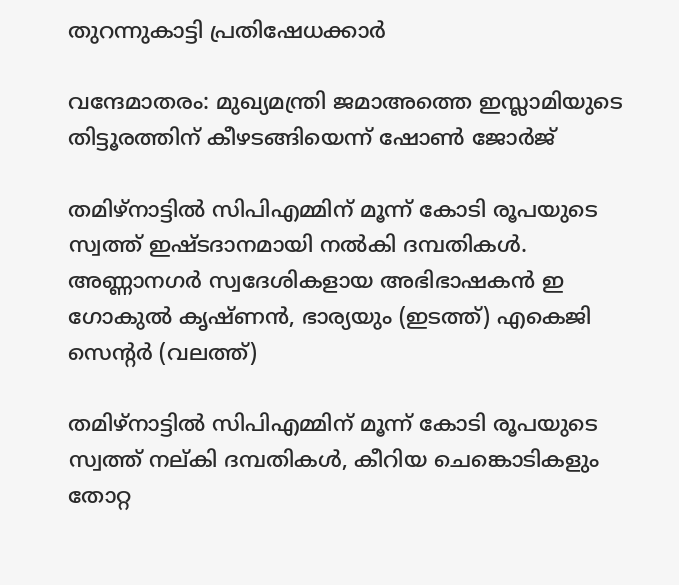തുറന്നുകാട്ടി പ്രതിഷേധക്കാർ

വന്ദേമാതരം: മുഖ്യമന്ത്രി ജമാഅത്തെ ഇസ്ലാമിയുടെ തിട്ടൂരത്തിന് കീഴടങ്ങിയെന്ന് ഷോണ്‍ ജോര്‍ജ്

തമിഴ്നാട്ടില്‍ സിപിഎമ്മിന് മൂന്ന് കോടി രൂപയുടെ സ്വത്ത് ഇഷ്ടദാനമായി നല്‍കി ദമ്പതികള്‍. അണ്ണാനഗര്‍ സ്വദേശികളായ അഭിഭാഷകന്‍ ഇ ഗോകുല്‍ കൃഷ്ണന്‍, ഭാര്യയും (ഇടത്ത്) എകെജി സെന്‍റര്‍ (വലത്ത്)

തമിഴ്നാട്ടില്‍ സിപിഎമ്മിന് മൂന്ന് കോടി രൂപയുടെ സ്വത്ത് നല‍്കി ദമ്പതികള്‍, കീറിയ ചെങ്കൊടികളും തോറ്റ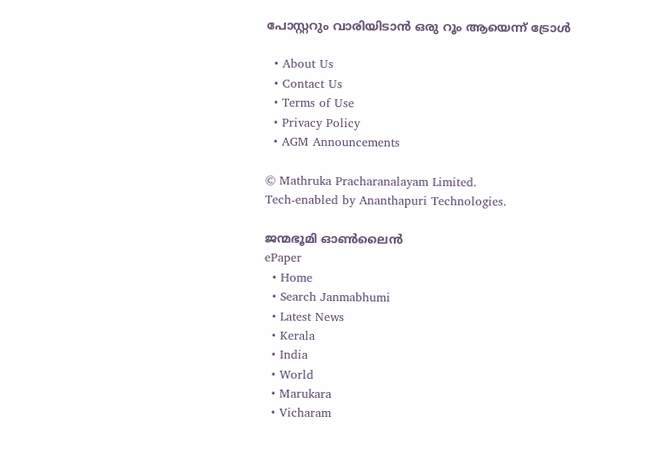പോസ്റ്ററും വാരിയിടാൻ ഒരു റൂം ആയെന്ന് ട്രോള്‍

  • About Us
  • Contact Us
  • Terms of Use
  • Privacy Policy
  • AGM Announcements

© Mathruka Pracharanalayam Limited.
Tech-enabled by Ananthapuri Technologies.

ജന്മഭൂമി ഓണ്‍ലൈന്‍
ePaper
  • Home
  • Search Janmabhumi
  • Latest News
  • Kerala
  • India
  • World
  • Marukara
  • Vicharam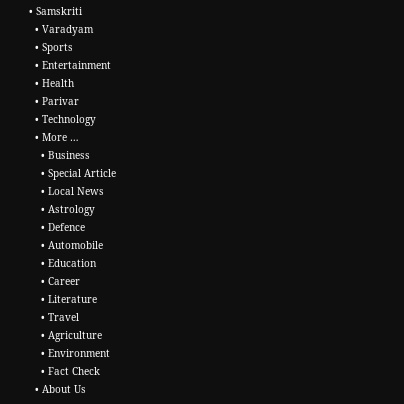• Samskriti
  • Varadyam
  • Sports
  • Entertainment
  • Health
  • Parivar
  • Technology
  • More …
    • Business
    • Special Article
    • Local News
    • Astrology
    • Defence
    • Automobile
    • Education
    • Career
    • Literature
    • Travel
    • Agriculture
    • Environment
    • Fact Check
  • About Us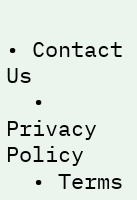• Contact Us
  • Privacy Policy
  • Terms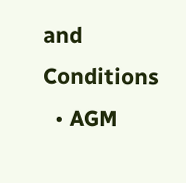and Conditions
  • AGM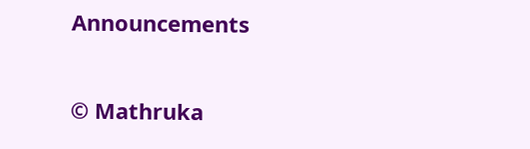Announcements

© Mathruka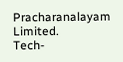Pracharanalayam Limited.
Tech-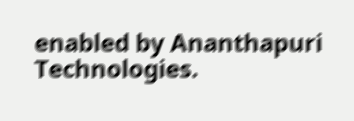enabled by Ananthapuri Technologies.